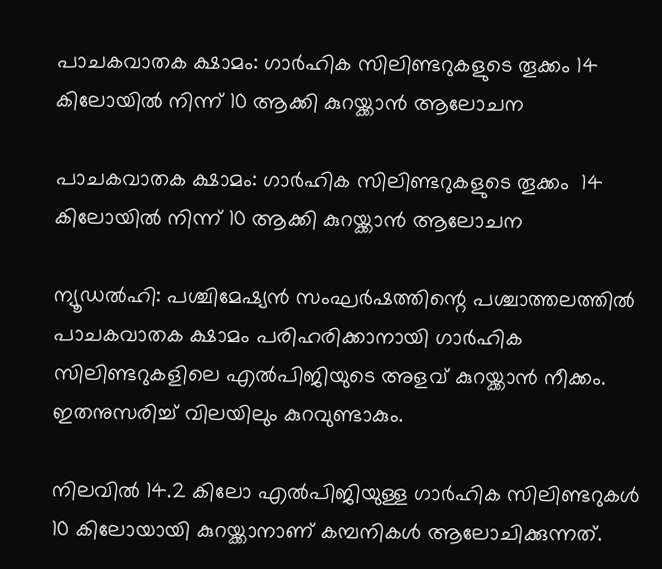പാചകവാതക ക്ഷാമം: ഗാര്‍ഹിക സിലിണ്ടറുകളുടെ തൂക്കം 14 കിലോയില്‍ നിന്ന് 10 ആക്കി കുറയ്ക്കാന്‍ ആലോചന

പാചകവാതക ക്ഷാമം: ഗാര്‍ഹിക സിലിണ്ടറുകളുടെ തൂക്കം  14 കിലോയില്‍ നിന്ന് 10 ആക്കി കുറയ്ക്കാന്‍ ആലോചന

ന്യൂഡല്‍ഹി: പശ്ചിമേഷ്യന്‍ സംഘര്‍ഷത്തിന്റെ പശ്ചാത്തലത്തില്‍ പാചകവാതക ക്ഷാമം പരിഹരിക്കാനായി ഗാര്‍ഹിക സിലിണ്ടറുകളിലെ എല്‍പിജിയുടെ അളവ് കുറയ്ക്കാന്‍ നീക്കം. ഇതനുസരിച്ച് വിലയിലും കുറവുണ്ടാകും.

നിലവില്‍ 14.2 കിലോ എല്‍പിജിയുള്ള ഗാര്‍ഹിക സിലിണ്ടറുകള്‍ 10 കിലോയായി കുറയ്ക്കാനാണ് കമ്പനികള്‍ ആലോചിക്കുന്നത്.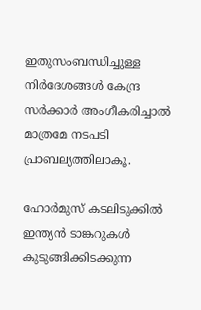ഇതുസംബന്ധിച്ചുള്ള നിര്‍ദേശങ്ങള്‍ കേന്ദ്ര സര്‍ക്കാര്‍ അംഗീകരിച്ചാല്‍ മാത്രമേ നടപടി പ്രാബല്യത്തിലാകൂ.

ഹോര്‍മുസ് കടലിടുക്കില്‍ ഇന്ത്യന്‍ ടാങ്കറുകള്‍ കുടുങ്ങിക്കിടക്കുന്ന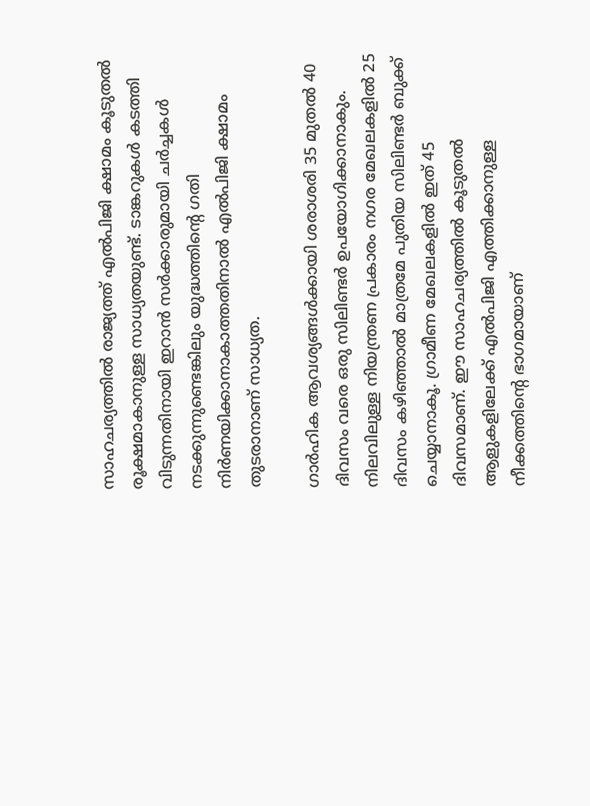സാഹചര്യത്തില്‍ രാജ്യത്ത് എല്‍പിജി ക്ഷാമം കൂടുതല്‍ രൂക്ഷമാകാനുള്ള സാധ്യതയുണ്ട്. ടാങ്കറുകള്‍ കടത്തി വിടുന്നതിനായി ഇറാന്‍ സര്‍ക്കാരുമായി ചര്‍ച്ചകള്‍ നടക്കുന്നുണ്ടെങ്കിലും യുദ്ധത്തിന്റെ ഗതി നിര്‍ണയിക്കാനാകാത്തതിനാല്‍ എല്‍പിജി ക്ഷാമം തുടരാനാണ് സാധ്യത.

ഗാര്‍ഹിക ആവശ്യങ്ങള്‍ക്കായി ശരാശരി 35 മുതല്‍ 40 ദിവസം വരെ ഒരു സിലിണ്ടര്‍ ഉപയോഗിക്കാനാകും. നിലവിലുള്ള നിയന്ത്രണ പ്രകാരം നഗര മേഖലകളില്‍ 25 ദിവസം കഴിഞ്ഞാല്‍ മാത്രമേ പുതിയ സിലിണ്ടര്‍ ബുക്ക് ചെയ്യാനാകൂ. ഗ്രാമീണ മേഖലകളില്‍ ഇത് 45 ദിവസമാണ്. ഈ സാഹചര്യത്തില്‍ കൂടുതല്‍ ആളുകളിലേക്ക് എല്‍പിജി എത്തിക്കാനുള്ള നീക്കത്തിന്റെ ഭാഗമായാണ്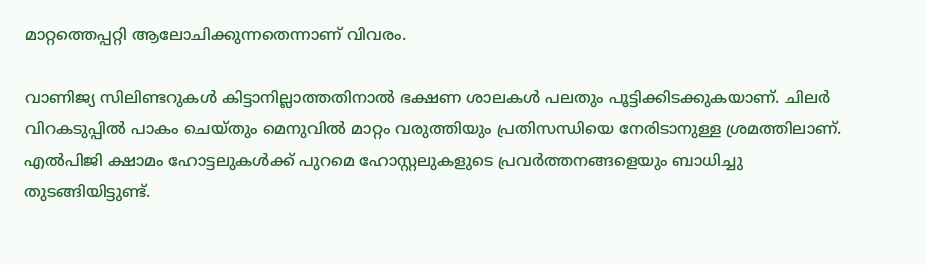മാറ്റത്തെപ്പറ്റി ആലോചിക്കുന്നതെന്നാണ് വിവരം.

വാണിജ്യ സിലിണ്ടറുകള്‍ കിട്ടാനില്ലാത്തതിനാല്‍ ഭക്ഷണ ശാലകള്‍ പലതും പൂട്ടിക്കിടക്കുകയാണ്. ചിലര്‍ വിറകടുപ്പില്‍ പാകം ചെയ്തും മെനുവില്‍ മാറ്റം വരുത്തിയും പ്രതിസന്ധിയെ നേരിടാനുള്ള ശ്രമത്തിലാണ്. എല്‍പിജി ക്ഷാമം ഹോട്ടലുകള്‍ക്ക് പുറമെ ഹോസ്റ്റലുകളുടെ പ്രവര്‍ത്തനങ്ങളെയും ബാധിച്ചു തുടങ്ങിയിട്ടുണ്ട്.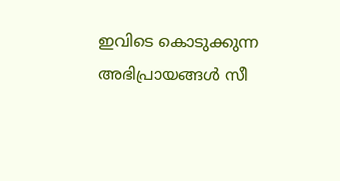ഇവിടെ കൊടുക്കുന്ന അഭിപ്രായങ്ങള്‍ സീ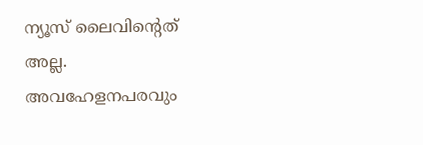ന്യൂസ് ലൈവിന്റെത് അല്ല. അവഹേളനപരവും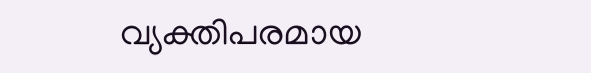വ്യക്തിപരമായ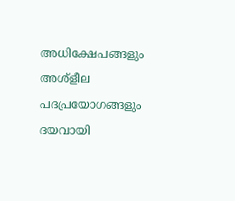അധിക്ഷേപങ്ങളും അശ്‌ളീല പദപ്രയോഗങ്ങളും ദയവായി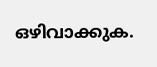ഒഴിവാക്കുക.